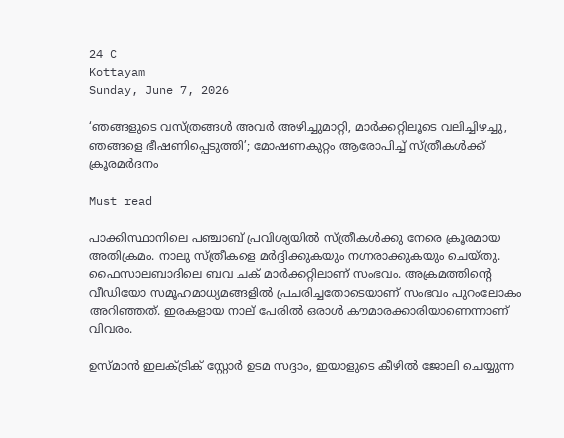24 C
Kottayam
Sunday, June 7, 2026

‘ഞങ്ങളുടെ വസ്ത്രങ്ങള്‍ അവര്‍ അഴിച്ചുമാറ്റി, മാര്‍ക്കറ്റിലൂടെ വലിച്ചിഴച്ചു, ഞങ്ങളെ ഭീഷണിപ്പെടുത്തി’; മോഷണകുറ്റം ആരോപിച്ച് സ്ത്രീകള്‍ക്ക് ക്രൂരമര്‍ദനം

Must read

പാക്കിസ്ഥാനിലെ പഞ്ചാബ് പ്രവിശ്യയില്‍ സ്ത്രീകള്‍ക്കു നേരെ ക്രൂരമായ അതിക്രമം. നാലു സ്ത്രീകളെ മര്‍ദ്ദിക്കുകയും നഗ്നരാക്കുകയും ചെയ്തു. ഫൈസാലബാദിലെ ബവ ചക് മാര്‍ക്കറ്റിലാണ് സംഭവം. അക്രമത്തിന്റെ വീഡിയോ സമൂഹമാധ്യമങ്ങളില്‍ പ്രചരിച്ചതോടെയാണ് സംഭവം പുറംലോകം അറിഞ്ഞത്. ഇരകളായ നാല് പേരില്‍ ഒരാള്‍ കൗമാരക്കാരിയാണെന്നാണ് വിവരം.

ഉസ്മാന്‍ ഇലക്ട്രിക് സ്റ്റോര്‍ ഉടമ സദ്ദാം, ഇയാളുടെ കീഴില്‍ ജോലി ചെയ്യുന്ന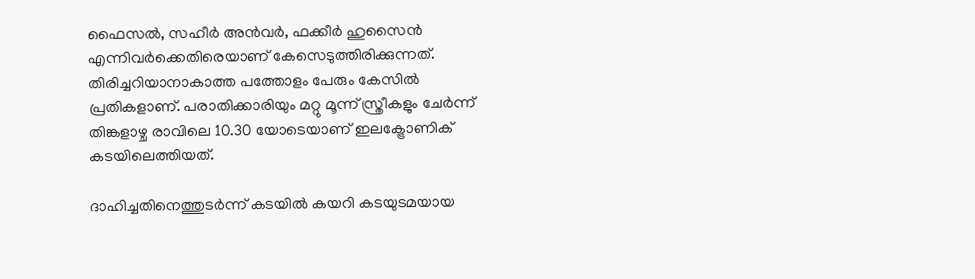ഫൈസല്‍, സഹീര്‍ അന്‍വര്‍, ഫക്കീര്‍ ഹുസൈന്‍ എന്നിവര്‍ക്കെതിരെയാണ് കേസെടുത്തിരിക്കുന്നത്. തിരിച്ചറിയാനാകാത്ത പത്തോളം പേരും കേസില്‍ പ്രതികളാണ്. പരാതിക്കാരിയും മറ്റു മൂന്ന് സ്ത്രീകളും ചേര്‍ന്ന് തിങ്കളാഴ്ച രാവിലെ 10.30 യോടെയാണ് ഇലക്ട്രോണിക് കടയിലെത്തിയത്.

ദാഹിച്ചതിനെത്തുടര്‍ന്ന് കടയില്‍ കയറി കടയുടമയായ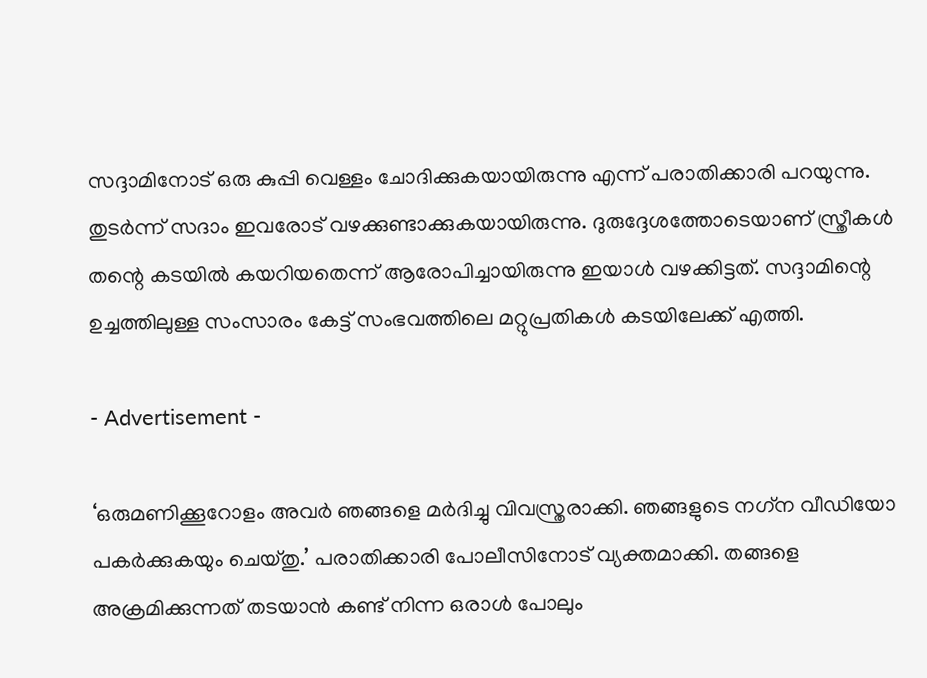സദ്ദാമിനോട് ഒരു കുപ്പി വെള്ളം ചോദിക്കുകയായിരുന്നു എന്ന് പരാതിക്കാരി പറയുന്നു. തുടര്‍ന്ന് സദാം ഇവരോട് വഴക്കുണ്ടാക്കുകയായിരുന്നു. ദുരുദ്ദേശത്തോടെയാണ് സ്ത്രീകള്‍ തന്റെ കടയില്‍ കയറിയതെന്ന് ആരോപിച്ചായിരുന്നു ഇയാള്‍ വഴക്കിട്ടത്. സദ്ദാമിന്റെ ഉച്ചത്തിലുള്ള സംസാരം കേട്ട് സംഭവത്തിലെ മറ്റുപ്രതികള്‍ കടയിലേക്ക് എത്തി.

- Advertisement -

‘ഒരുമണിക്കൂറോളം അവര്‍ ഞങ്ങളെ മര്‍ദിച്ചു വിവസ്ത്രരാക്കി. ഞങ്ങളുടെ നഗ്‌ന വീഡിയോ പകര്‍ക്കുകയും ചെയ്തു.’ പരാതിക്കാരി പോലീസിനോട് വ്യക്തമാക്കി. തങ്ങളെ അക്രമിക്കുന്നത് തടയാന്‍ കണ്ട് നിന്ന ഒരാള്‍ പോലും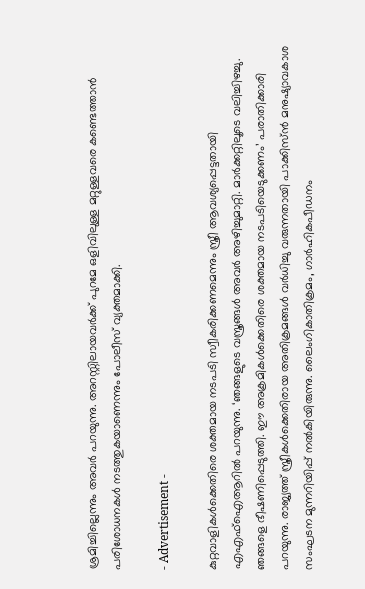ശ്രമിച്ചില്ലെന്നും അവര്‍ പറയുന്നു. അറസ്റ്റിലായവര്‍ക്ക് പുറമേ ഒളിവിലുള്ള മറ്റുള്ളവരെ കണ്ടെത്താന്‍ പരിശോധനകള്‍ നടത്തുകയാണെന്നും പോലീസ് വ്യക്തമാക്കി.

- Advertisement -

കുറ്റവാളികള്‍ക്കെതിരെ ശക്തമായ നടപടി സ്വീകരിക്കണമെന്നും സ്ത്രീ ആവശ്യപ്പെട്ടതായി എഎഫ്‌ഐആറില്‍ പറയുന്നു. ‘ഞങ്ങളുടെ വസ്ത്രങ്ങള്‍ അവര്‍ അഴിച്ചുമാറ്റി. മാര്‍ക്കറ്റിലൂടെ വലിച്ചിഴച്ചു. ഞങ്ങളെ ഭീഷണിപ്പെടുത്തി. ഈ അക്രമികള്‍ക്കെതിരെ ശക്തമായ നടപടിയെടുക്കണം’ പരാതിക്കാരി പറയുന്നു. രാജ്യത്ത് സ്ത്രീകള്‍ക്കെതിരായ അതിക്രമങ്ങള്‍ വര്‍ധിച്ചു വരുന്നതായി പാക്കിസ്ന്‍ മനുഷ്യാവകാശ സംഘടന മുന്നറിയിപ്പ് നല്‍കിയിരുന്നു. ലൈംഗികാതിക്രമം, ഗാര്‍ഹികപീഡനം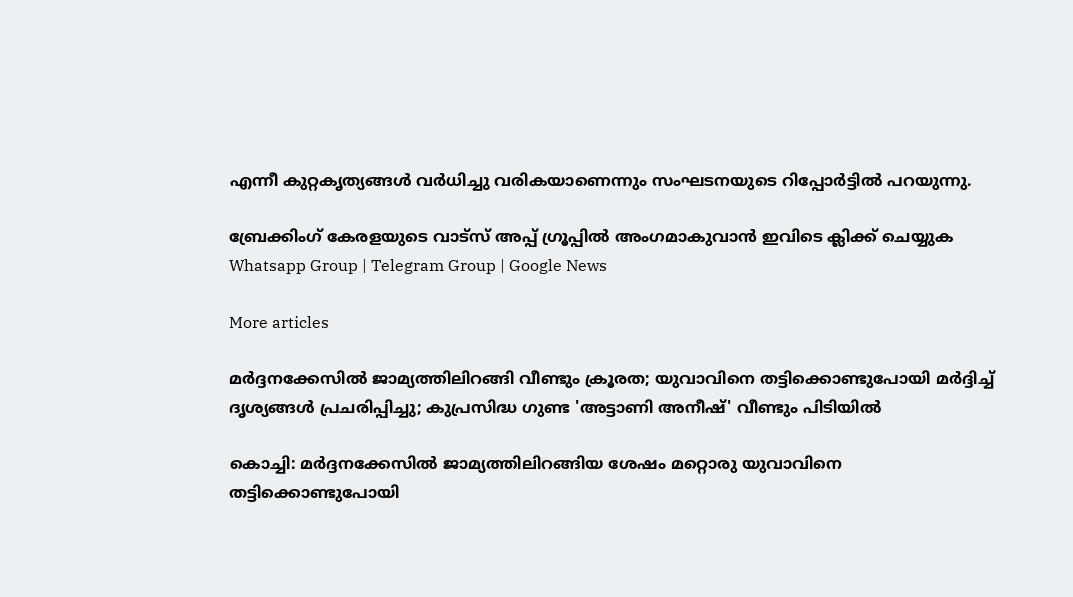എന്നീ കുറ്റകൃത്യങ്ങള്‍ വര്‍ധിച്ചു വരികയാണെന്നും സംഘടനയുടെ റിപ്പോര്‍ട്ടില്‍ പറയുന്നു.

ബ്രേക്കിംഗ് കേരളയുടെ വാട്സ് അപ്പ് ഗ്രൂപ്പിൽ അംഗമാകുവാൻ ഇവിടെ ക്ലിക്ക് ചെയ്യുക Whatsapp Group | Telegram Group | Google News

More articles

മർദ്ദനക്കേസിൽ ജാമ്യത്തിലിറങ്ങി വീണ്ടും ക്രൂരത; യുവാവിനെ തട്ടിക്കൊണ്ടുപോയി മർദ്ദിച്ച് ദൃശ്യങ്ങൾ പ്രചരിപ്പിച്ചു; കുപ്രസിദ്ധ ഗുണ്ട 'അട്ടാണി അനീഷ്' വീണ്ടും പിടിയിൽ

കൊച്ചി: മർദ്ദനക്കേസിൽ ജാമ്യത്തിലിറങ്ങിയ ശേഷം മറ്റൊരു യുവാവിനെ തട്ടിക്കൊണ്ടുപോയി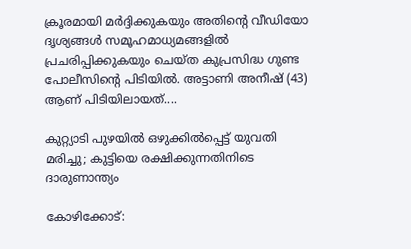ക്രൂരമായി മർദ്ദിക്കുകയും അതിന്റെ വീഡിയോ ദൃശ്യങ്ങൾ സമൂഹമാധ്യമങ്ങളിൽ പ്രചരിപ്പിക്കുകയും ചെയ്ത കുപ്രസിദ്ധ ഗുണ്ട പോലീസിന്റെ പിടിയിൽ. അട്ടാണി അനീഷ് (43) ആണ് പിടിയിലായത്....

കുറ്റ്യാടി പുഴയിൽ ഒഴുക്കിൽപ്പെട്ട് യുവതി മരിച്ചു; കുട്ടിയെ രക്ഷിക്കുന്നതിനിടെ ദാരുണാന്ത്യം

കോഴിക്കോട്: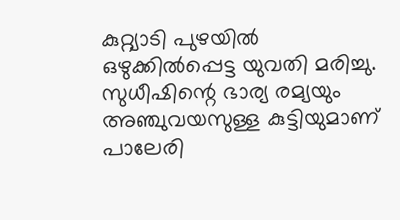കുറ്റ്യാടി പുഴയിൽ ഒഴുക്കിൽപ്പെട്ട യുവതി മരിച്ചു. സുധീഷിന്റെ ഭാര്യ രമ്യയും അഞ്ചുവയസുള്ള കുട്ടിയുമാണ് പാലേരി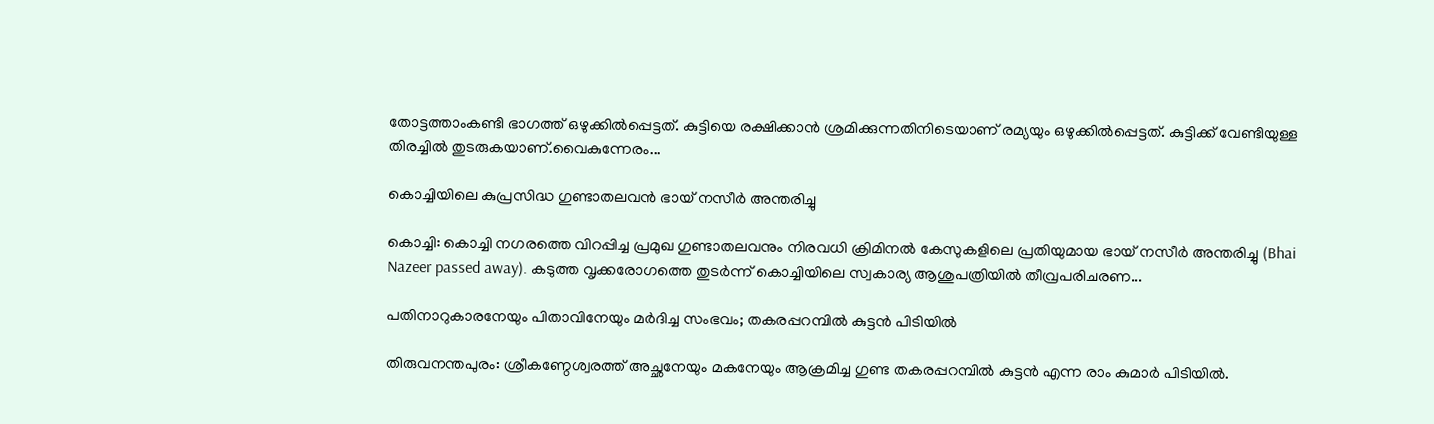തോട്ടത്താംകണ്ടി ഭാഗത്ത് ഒഴുക്കിൽപ്പെട്ടത്. കുട്ടിയെ രക്ഷിക്കാൻ ശ്രമിക്കുന്നതിനിടെയാണ് രമ്യയും ഒഴുക്കിൽപ്പെട്ടത്. കുട്ടിക്ക് വേണ്ടിയുള്ള തിരച്ചിൽ തുടരുകയാണ്.വൈകുന്നേരം...

കൊച്ചിയിലെ കുപ്രസിദ്ധ ഗുണ്ടാതലവൻ ഭായ് നസീർ അന്തരിച്ചു

കൊച്ചി: കൊച്ചി നഗരത്തെ വിറപ്പിച്ച പ്രമുഖ ഗുണ്ടാതലവനും നിരവധി ക്രിമിനൽ കേസുകളിലെ പ്രതിയുമായ ഭായ് നസീർ അന്തരിച്ചു (Bhai Nazeer passed away). കടുത്ത വൃക്കരോഗത്തെ തുടർന്ന് കൊച്ചിയിലെ സ്വകാര്യ ആശുപത്രിയിൽ തീവ്രപരിചരണ...

പതിനാറുകാരനേയും പിതാവിനേയും മർദിച്ച സംഭവം; തകരപ്പറമ്പിൽ കുട്ടൻ പിടിയിൽ

തിരുവനന്തപുരം: ശ്രീകണ്ഠേശ്വരത്ത് അച്ഛനേയും മകനേയും ആക്രമിച്ച ഗുണ്ട തകരപ്പറമ്പിൽ കുട്ടൻ എന്ന രാം കുമാർ പിടിയിൽ.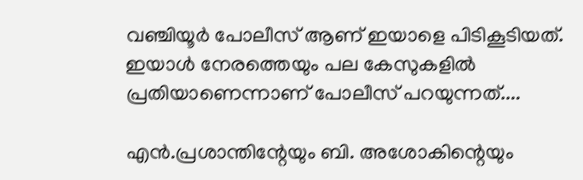വഞ്ചിയൂർ പോലീസ് ആണ് ഇയാളെ പിടികൂടിയത്. ഇയാൾ നേരത്തെയും പല കേസുകളിൽ പ്രതിയാണെന്നാണ് പോലീസ് പറയുന്നത്....

എൻ.പ്രശാന്തിന്റേയും ബി. അശോകിന്റെയും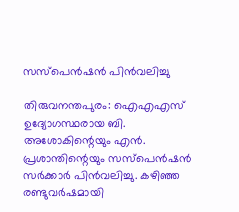സസ്‌പെൻഷൻ പിൻവലിച്ചു

തിരുവനന്തപുരം: ഐഎഎസ് ഉദ്യോഗസ്ഥരായ ബി. അശോകിന്റെയും എൻ. പ്രശാന്തിന്റെയും സസ്പെൻഷൻ സർക്കാർ പിൻവലിച്ചു. കഴിഞ്ഞ രണ്ടുവർഷമായി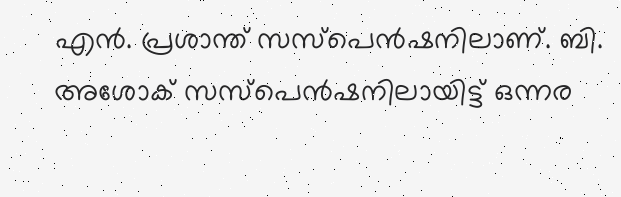എൻ. പ്രശാന്ത് സസ്പെൻഷനിലാണ്. ബി. അശോക് സസ്പെൻഷനിലായിട്ട് ഒന്നര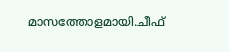മാസത്തോളമായി.ചീഫ്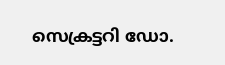സെക്രട്ടറി ഡോ.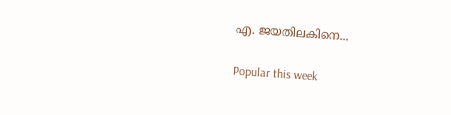എ. ജയതിലകിനെ...

Popular this week